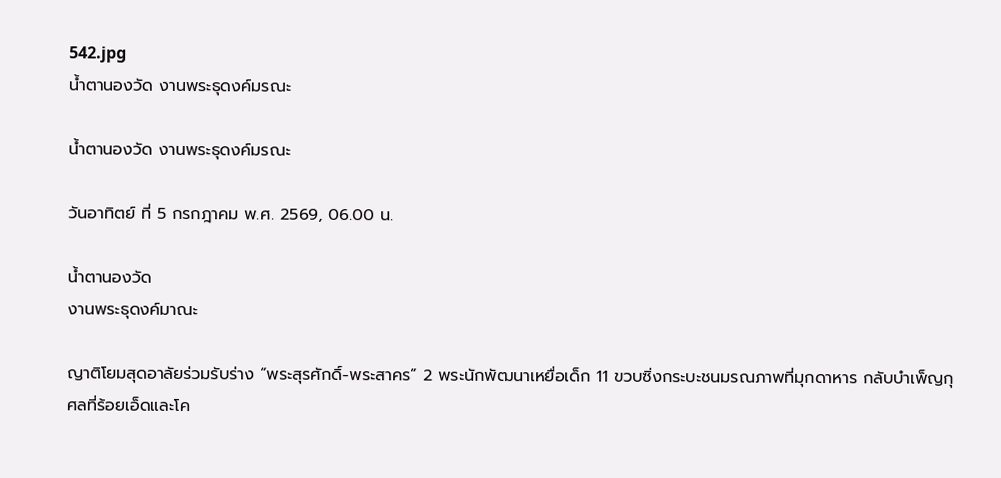542.jpg
น้ำตานองวัด งานพระธุดงค์มรณะ

น้ำตานองวัด งานพระธุดงค์มรณะ

วันอาทิตย์ ที่ 5 กรกฎาคม พ.ศ. 2569, 06.00 น.

น้ำตานองวัด
งานพระธุดงค์มาณะ

ญาติโยมสุดอาลัยร่วมรับร่าง “พระสุรศักดิ์-พระสาคร” 2 พระนักพัฒนาเหยื่อเด็ก 11 ขวบซิ่งกระบะชนมรณภาพที่มุกดาหาร กลับบำเพ็ญกุศลที่ร้อยเอ็ดและโค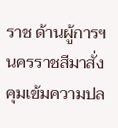ราช ด้านผู้การฯ นครราชสีมาสั่งคุมเข้มความปล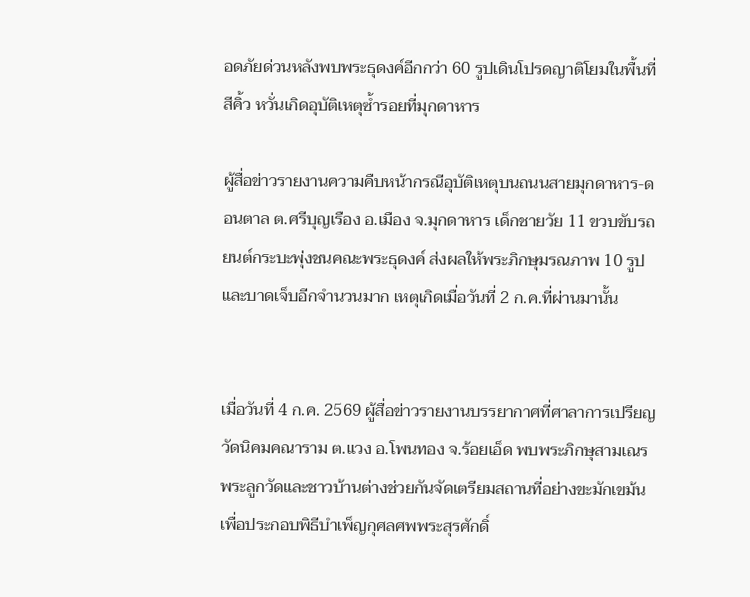อดภัยด่วนหลังพบพระธุดงค์อีกกว่า 60 รูปเดินโปรดญาติโยมในพื้นที่สีคิ้ว หวั่นเกิดอุบัติเหตุซ้ำรอยที่มุกดาหาร

ผู้สื่อข่าวรายงานความคืบหน้ากรณีอุบัติเหตุบนถนนสายมุกดาหาร-ดอนตาล ต.ศรีบุญเรือง อ.เมือง จ.มุกดาหาร เด็กชายวัย 11 ขวบขับรถยนต์กระบะพุ่งชนคณะพระธุดงค์ ส่งผลให้พระภิกษุมรณภาพ 10 รูป และบาดเจ็บอีกจำนวนมาก เหตุเกิดเมื่อวันที่ 2 ก.ค.ที่ผ่านมานั้น


เมื่อวันที่ 4 ก.ค. 2569 ผู้สื่อข่าวรายงานบรรยากาศที่ศาลาการเปรียญ วัดนิคมคณาราม ต.แวง อ.โพนทอง จ.ร้อยเอ็ด พบพระภิกษุสามเณร พระลูกวัดและชาวบ้านต่างช่วยกันจัดเตรียมสถานที่อย่างขะมักเขม้น เพื่อประกอบพิธีบำเพ็ญกุศลศพพระสุรศักดิ์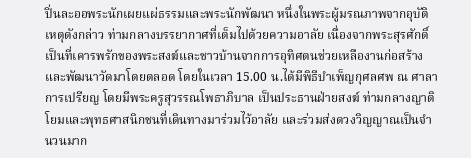ปิ่นละออพระนักเผยแผ่ธรรมและพระนักพัฒนา หนึ่งในพระผู้มรณภาพจากอุบัติเหตุดังกล่าว ท่ามกลางบรรยากาศที่เต็มไปด้วยความอาลัย เนื่องจากพระสุรศักดิ์ เป็นที่เคารพรักของพระสงฆ์และชาวบ้านจากการอุทิศตนช่วยเหลืองานก่อสร้างและพัฒนาวัดมาโดยตลอด โดยในเวลา 15.00 น.ได้มีพิธีบำเพ็ญกุศลศพ ณ ศาลาการเปรียญ โดยมีพระครูสุวรรณโพธาภิบาล เป็นประธานฝ่ายสงฆ์ ท่ามกลางญาติโยมและพุทธศาสนิกชนที่เดินทางมาร่วมไว้อาลัย และร่วมส่งดวงวิญญาณเป็นจำนวนมาก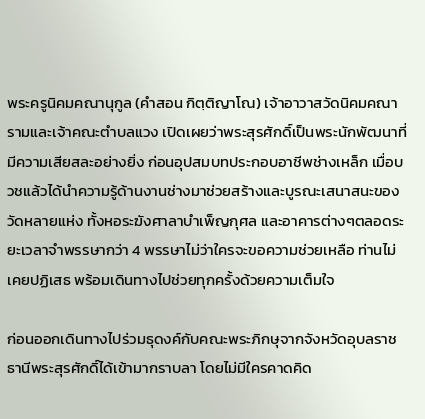พระครูนิคมคณานุกูล (คำสอน กิตฺติญาโณ) เจ้าอาวาสวัดนิคมคณารามและเจ้าคณะตำบลแวง เปิดเผยว่าพระสุรศักดิ์เป็นพระนักพัฒนาที่มีความเสียสละอย่างยิ่ง ก่อนอุปสมบทประกอบอาชีพช่างเหล็ก เมื่อบวชแล้วได้นำความรู้ด้านงานช่างมาช่วยสร้างและบูรณะเสนาสนะของวัดหลายแห่ง ทั้งหอระฆังศาลาบำเพ็ญกุศล และอาคารต่างๆตลอดระยะเวลาจำพรรษากว่า 4 พรรษาไม่ว่าใครจะขอความช่วยเหลือ ท่านไม่เคยปฏิเสธ พร้อมเดินทางไปช่วยทุกครั้งด้วยความเต็มใจ

ก่อนออกเดินทางไปร่วมธุดงค์กับคณะพระภิกษุจากจังหวัดอุบลราชธานีพระสุรศักดิ์ได้เข้ามากราบลา โดยไม่มีใครคาดคิด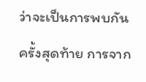ว่าจะเป็นการพบกันครั้งสุดท้าย การจาก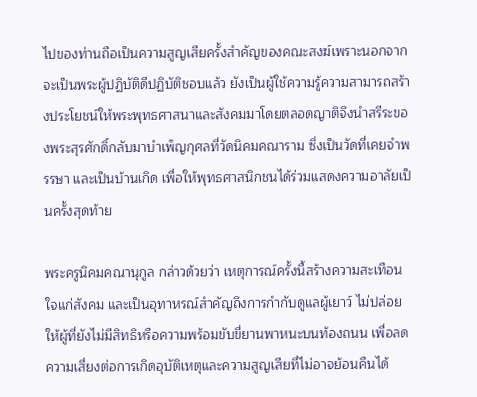ไปของท่านถือเป็นความสูญเสียครั้งสำคัญของคณะสงฆ์เพราะนอกจากจะเป็นพระผู้ปฏิบัติดีปฏิบัติชอบแล้ว ยังเป็นผู้ใช้ความรู้ความสามารถสร้างประโยชน์ให้พระพุทธศาสนาและสังคมมาโดยตลอดญาติจึงนำสรีระของพระสุรศักดิ์กลับมาบำเพ็ญกุศลที่วัดนิคมคณาราม ซึ่งเป็นวัดที่เคยจำพรรษา และเป็นบ้านเกิด เพื่อให้พุทธศาสนิกชนได้ร่วมแสดงความอาลัยเป็นครั้งสุดท้าย

พระครูนิคมคณานุกูล กล่าวด้วยว่า เหตุการณ์ครั้งนี้สร้างความสะเทือนใจแก่สังคม และเป็นอุทาหรณ์สำคัญถึงการกำกับดูแลผู้เยาว์ ไม่ปล่อยให้ผู้ที่ยังไม่มีสิทธิหรือความพร้อมขับขี่ยานพาหนะบนท้องถนน เพื่อลดความเสี่ยงต่อการเกิดอุบัติเหตุและความสูญเสียที่ไม่อาจย้อนคืนได้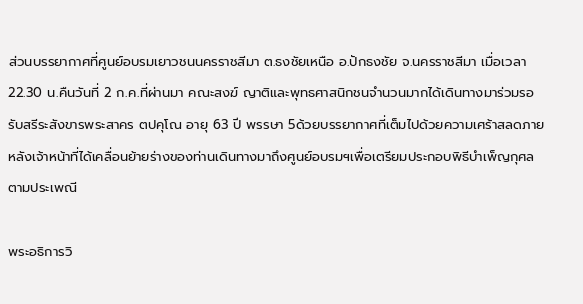ส่วนบรรยากาศที่ศูนย์อบรมเยาวชนนครราชสีมา ต.ธงชัยเหนือ อ.ปักธงชัย จ.นครราชสีมา เมื่อเวลา 22.30 น.คืนวันที่ 2 ก.ค.ที่ผ่านมา คณะสงฆ์ ญาติและพุทธศาสนิกชนจำนวนมากได้เดินทางมาร่วมรอรับสรีระสังขารพระสาคร ตปคุโณ อายุ 63 ปี พรรษา 5ด้วยบรรยากาศที่เต็มไปด้วยความเศร้าสลดภายหลังเจ้าหน้าที่ได้เคลื่อนย้ายร่างของท่านเดินทางมาถึงศูนย์อบรมฯเพื่อเตรียมประกอบพิธีบำเพ็ญกุศลตามประเพณี

พระอธิการวิ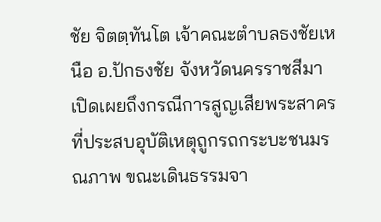ชัย จิตตฺทันโต เจ้าคณะตำบลธงชัยเหนือ อ.ปักธงชัย จังหวัดนครราชสีมา เปิดเผยถึงกรณีการสูญเสียพระสาคร ที่ประสบอุบัติเหตุถูกรถกระบะชนมรณภาพ ขณะเดินธรรมจา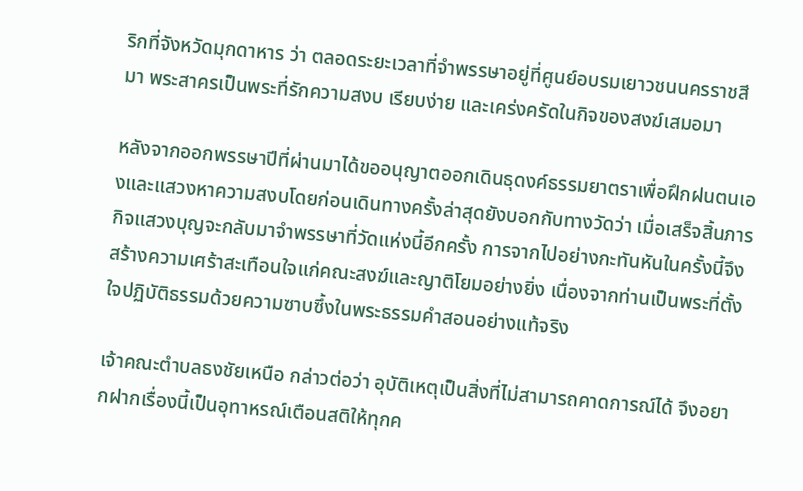ริกที่จังหวัดมุกดาหาร ว่า ตลอดระยะเวลาที่จำพรรษาอยู่ที่ศูนย์อบรมเยาวชนนครราชสีมา พระสาครเป็นพระที่รักความสงบ เรียบง่าย และเคร่งครัดในกิจของสงฆ์เสมอมา

หลังจากออกพรรษาปีที่ผ่านมาได้ขออนุญาตออกเดินธุดงค์ธรรมยาตราเพื่อฝึกฝนตนเองและแสวงหาความสงบโดยก่อนเดินทางครั้งล่าสุดยังบอกกับทางวัดว่า เมื่อเสร็จสิ้นภารกิจแสวงบุญจะกลับมาจำพรรษาที่วัดแห่งนี้อีกครั้ง การจากไปอย่างกะทันหันในครั้งนี้จึงสร้างความเศร้าสะเทือนใจแก่คณะสงฆ์และญาติโยมอย่างยิ่ง เนื่องจากท่านเป็นพระที่ตั้งใจปฏิบัติธรรมด้วยความซาบซึ้งในพระธรรมคำสอนอย่างแท้จริง

เจ้าคณะตำบลธงชัยเหนือ กล่าวต่อว่า อุบัติเหตุเป็นสิ่งที่ไม่สามารถคาดการณ์ได้ จึงอยากฝากเรื่องนี้เป็นอุทาหรณ์เตือนสติให้ทุกค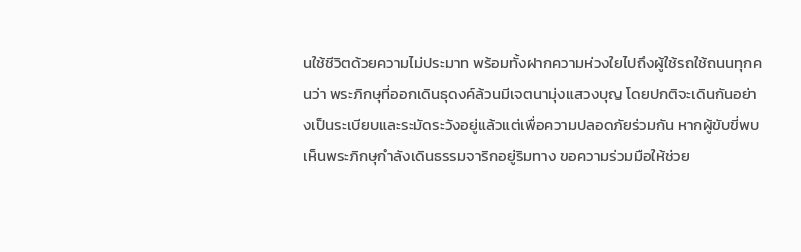นใช้ชีวิตด้วยความไม่ประมาท พร้อมทั้งฝากความห่วงใยไปถึงผู้ใช้รถใช้ถนนทุกคนว่า พระภิกษุที่ออกเดินธุดงค์ล้วนมีเจตนามุ่งแสวงบุญ โดยปกติจะเดินกันอย่างเป็นระเบียบและระมัดระวังอยู่แล้วแต่เพื่อความปลอดภัยร่วมกัน หากผู้ขับขี่พบเห็นพระภิกษุกำลังเดินธรรมจาริกอยู่ริมทาง ขอความร่วมมือให้ช่วย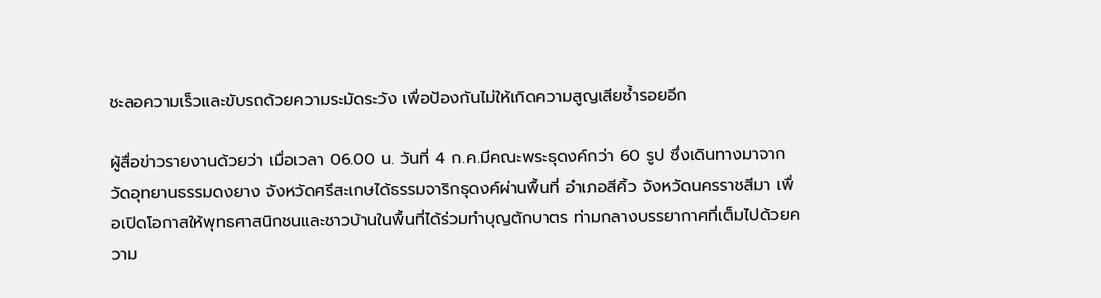ชะลอความเร็วและขับรถด้วยความระมัดระวัง เพื่อป้องกันไม่ให้เกิดความสูญเสียซ้ำรอยอีก

ผู้สื่อข่าวรายงานด้วยว่า เมื่อเวลา 06.00 น. วันที่ 4 ก.ค.มีคณะพระธุดงค์กว่า 60 รูป ซึ่งเดินทางมาจากวัดอุทยานธรรมดงยาง จังหวัดศรีสะเกษได้ธรรมจาริกธุดงค์ผ่านพื้นที่ อำเภอสีคิ้ว จังหวัดนครราชสีมา เพื่อเปิดโอกาสให้พุทธศาสนิกชนและชาวบ้านในพื้นที่ได้ร่วมทำบุญตักบาตร ท่ามกลางบรรยากาศที่เต็มไปด้วยความ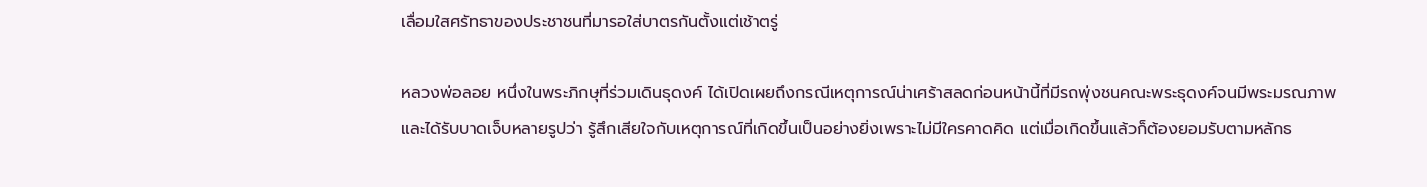เลื่อมใสศรัทธาของประชาชนที่มารอใส่บาตรกันตั้งแต่เช้าตรู่

หลวงพ่อลอย หนึ่งในพระภิกษุที่ร่วมเดินธุดงค์ ได้เปิดเผยถึงกรณีเหตุการณ์น่าเศร้าสลดก่อนหน้านี้ที่มีรถพุ่งชนคณะพระธุดงค์จนมีพระมรณภาพและได้รับบาดเจ็บหลายรูปว่า รู้สึกเสียใจกับเหตุการณ์ที่เกิดขึ้นเป็นอย่างยิ่งเพราะไม่มีใครคาดคิด แต่เมื่อเกิดขึ้นแล้วก็ต้องยอมรับตามหลักธ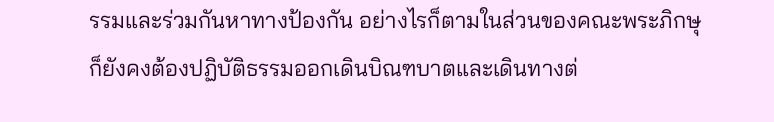รรมและร่วมกันหาทางป้องกัน อย่างไรก็ตามในส่วนของคณะพระภิกษุก็ยังคงต้องปฏิบัติธรรมออกเดินบิณฑบาตและเดินทางต่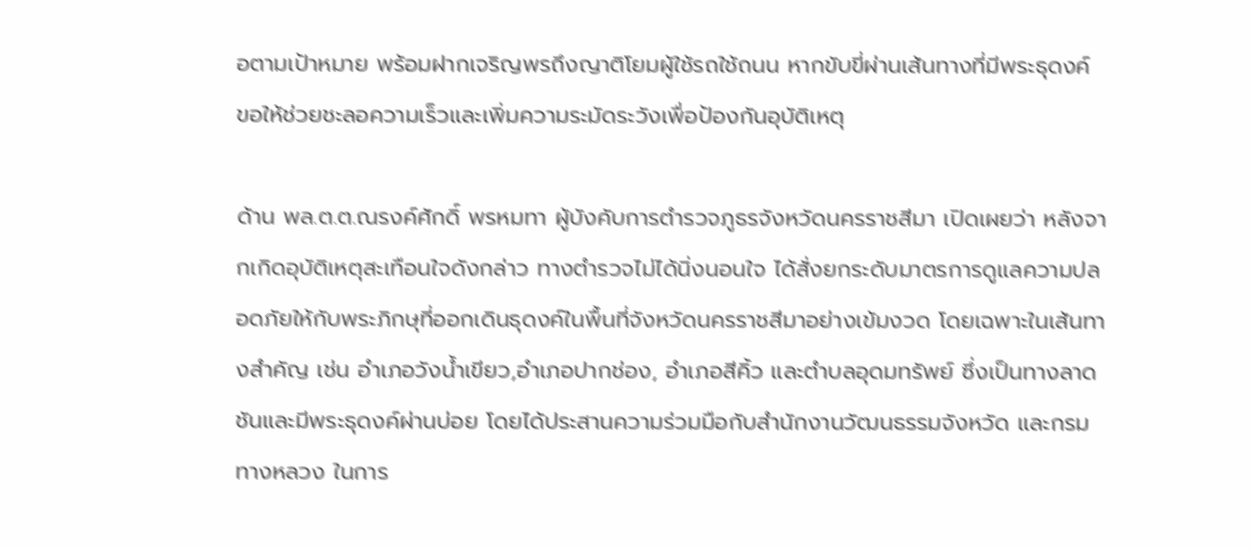อตามเป้าหมาย พร้อมฝากเจริญพรถึงญาติโยมผู้ใช้รถใช้ถนน หากขับขี่ผ่านเส้นทางที่มีพระธุดงค์ ขอให้ช่วยชะลอความเร็วและเพิ่มความระมัดระวังเพื่อป้องกันอุบัติเหตุ

ด้าน พล.ต.ต.ณรงค์ศักดิ์ พรหมทา ผู้บังคับการตำรวจภูธรจังหวัดนครราชสีมา เปิดเผยว่า หลังจากเกิดอุบัติเหตุสะเทือนใจดังกล่าว ทางตำรวจไม่ได้นิ่งนอนใจ ได้สั่งยกระดับมาตรการดูแลความปลอดภัยให้กับพระภิกษุที่ออกเดินธุดงค์ในพื้นที่จังหวัดนครราชสีมาอย่างเข้มงวด โดยเฉพาะในเส้นทางสำคัญ เช่น อำเภอวังน้ำเขียว,อำเภอปากช่อง, อำเภอสีคิ้ว และตำบลอุดมทรัพย์ ซึ่งเป็นทางลาดชันและมีพระธุดงค์ผ่านบ่อย โดยได้ประสานความร่วมมือกับสำนักงานวัฒนธรรมจังหวัด และกรมทางหลวง ในการ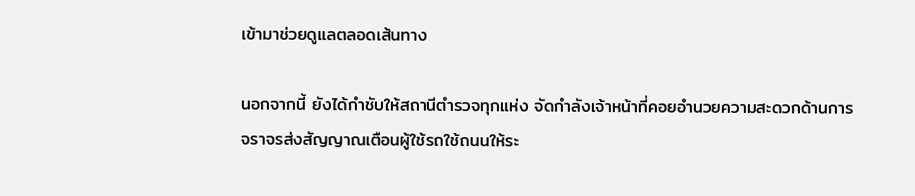เข้ามาช่วยดูแลตลอดเส้นทาง

นอกจากนี้ ยังได้กำชับให้สถานีตำรวจทุกแห่ง จัดกำลังเจ้าหน้าที่คอยอำนวยความสะดวกด้านการจราจรส่งสัญญาณเตือนผู้ใช้รถใช้ถนนให้ระ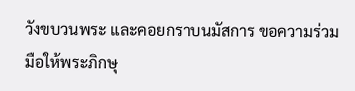วังขบวนพระ และคอยกราบนมัสการ ขอความร่วมมือให้พระภิกษุ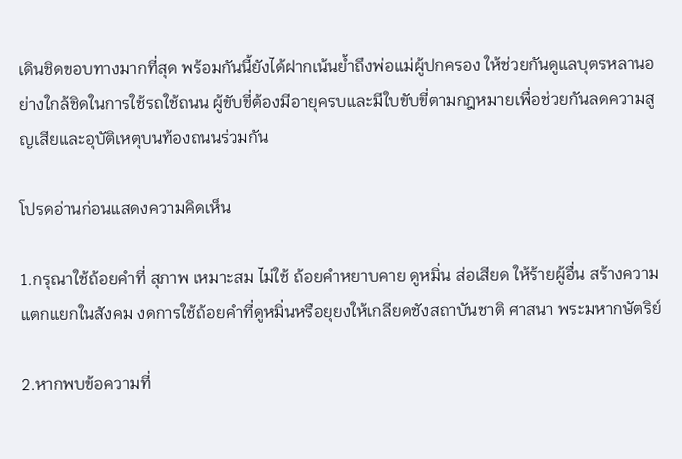เดินชิดขอบทางมากที่สุด พร้อมกันนี้ยังได้ฝากเน้นย้ำถึงพ่อแม่ผู้ปกครอง ให้ช่วยกันดูแลบุตรหลานอย่างใกล้ชิดในการใช้รถใช้ถนน ผู้ขับขี่ต้องมีอายุครบและมีใบขับขี่ตามกฎหมายเพื่อช่วยกันลดความสูญเสียและอุบัติเหตุบนท้องถนนร่วมกัน

โปรดอ่านก่อนแสดงความคิดเห็น

1.กรุณาใช้ถ้อยคำที่ สุภาพ เหมาะสม ไม่ใช้ ถ้อยคำหยาบคาย ดูหมิ่น ส่อเสียด ให้ร้ายผู้อื่น สร้างความแตกแยกในสังคม งดการใช้ถ้อยคำที่ดูหมิ่นหรือยุยงให้เกลียดชังสถาบันชาติ ศาสนา พระมหากษัตริย์

2.หากพบข้อความที่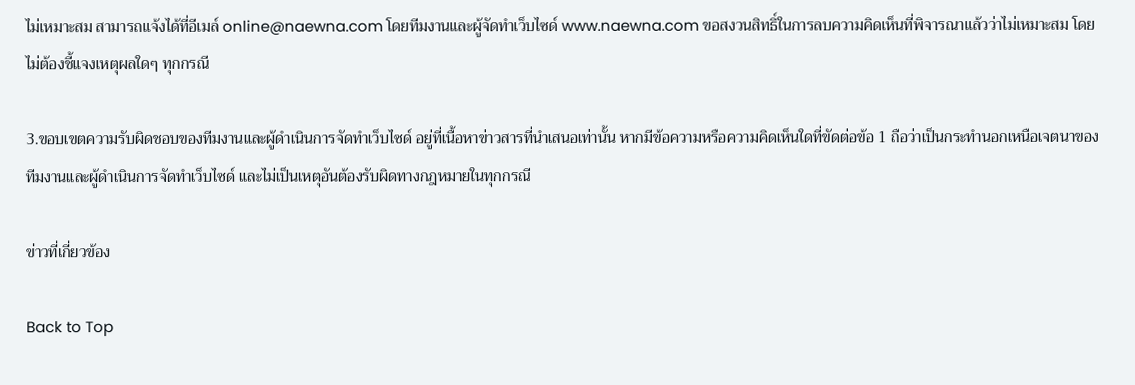ไม่เหมาะสม สามารถแจ้งได้ที่อีเมล์ online@naewna.com โดยทีมงานและผู้จัดทำเว็บไซด์ www.naewna.com ขอสงวนสิทธิ์ในการลบความคิดเห็นที่พิจารณาแล้วว่าไม่เหมาะสม โดยไม่ต้องชี้แจงเหตุผลใดๆ ทุกกรณี

3.ขอบเขตความรับผิดชอบของทีมงานและผู้ดำเนินการจัดทำเว็บไซด์ อยู่ที่เนื้อหาข่าวสารที่นำเสนอเท่านั้น หากมีข้อความหรือความคิดเห็นใดที่ขัดต่อข้อ 1 ถือว่าเป็นกระทำนอกเหนือเจตนาของทีมงานและผู้ดำเนินการจัดทำเว็บไซด์ และไม่เป็นเหตุอันต้องรับผิดทางกฎหมายในทุกกรณี

ข่าวที่เกี่ยวข้อง

Back to Top